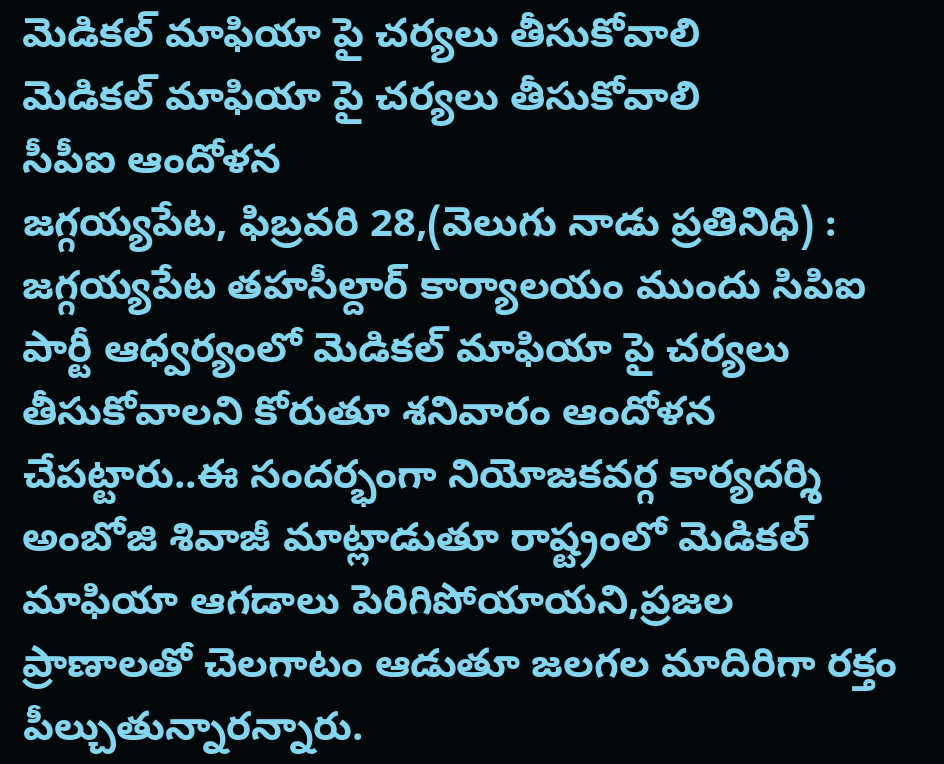మెడికల్ మాఫియా పై చర్యలు తీసుకోవాలి
మెడికల్ మాఫియా పై చర్యలు తీసుకోవాలి
సీపీఐ ఆందోళన
జగ్గయ్యపేట, ఫిబ్రవరి 28,(వెలుగు నాడు ప్రతినిధి) : జగ్గయ్యపేట తహసీల్దార్ కార్యాలయం ముందు సిపిఐ పార్టీ ఆధ్వర్యంలో మెడికల్ మాఫియా పై చర్యలు తీసుకోవాలని కోరుతూ శనివారం ఆందోళన చేపట్టారు..ఈ సందర్భంగా నియోజకవర్గ కార్యదర్శి అంబోజి శివాజీ మాట్లాడుతూ రాష్ట్రంలో మెడికల్ మాఫియా ఆగడాలు పెరిగిపోయాయని,ప్రజల ప్రాణాలతో చెలగాటం ఆడుతూ జలగల మాదిరిగా రక్తం పీల్చుతున్నారన్నారు.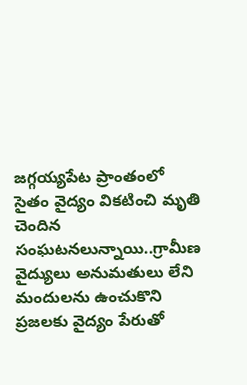జగ్గయ్యపేట ప్రాంతంలో సైతం వైద్యం వికటించి మృతి చెందిన సంఘటనలున్నాయి..గ్రామీణ వైద్యులు అనుమతులు లేని మందులను ఉంచుకొని ప్రజలకు వైద్యం పేరుతో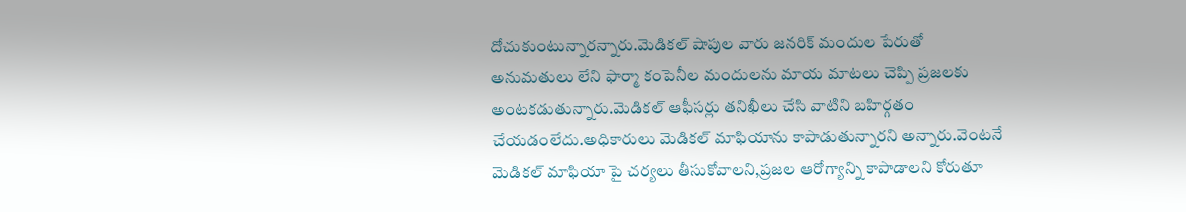దోచుకుంటున్నారన్నారు.మెడికల్ షాపుల వారు జనరిక్ మందుల పేరుతో అనుమతులు లేని ఫార్మా కంపెనీల మందులను మాయ మాటలు చెప్పి ప్రజలకు అంటకడుతున్నారు.మెడికల్ ఆఫీసర్లు తనిఖీలు చేసి వాటిని బహిర్గతం చేయడంలేదు.అధికారులు మెడికల్ మాఫియాను కాపాడుతున్నారని అన్నారు.వెంటనే మెడికల్ మాఫియా పై చర్యలు తీసుకోవాలని,ప్రజల ఆరోగ్యాన్ని కాపాడాలని కోరుతూ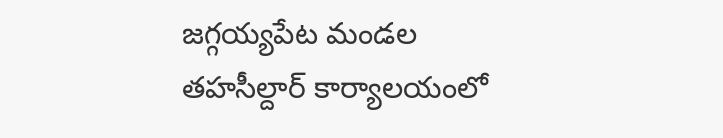జగ్గయ్యపేట మండల తహసీల్దార్ కార్యాలయంలో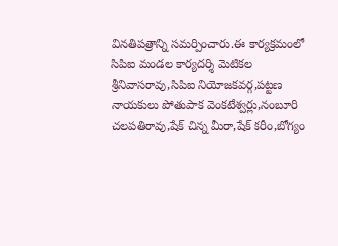వినతిపత్రాన్ని సమర్పించారు.ఈ కార్యక్రమంలో సిపిఐ మండల కార్యదర్శి మెటికల శ్రీనివాసరావు,సిపిఐ నియోజకవర్గ,పట్టణ నాయకులు పోతుపాక వెంకటేశ్వర్లు,నంబూరి చలపతిరావు,షేక్ చిన్న మీరా,షేక్ కరీం,బోగ్యం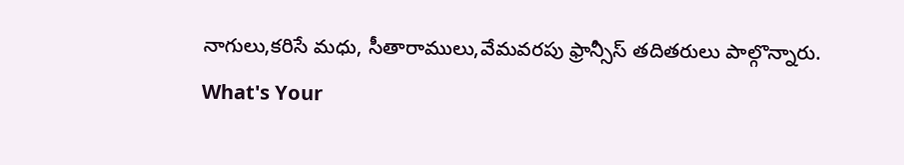నాగులు,కరిసే మధు, సీతారాములు,వేమవరపు ఫ్రాన్సీస్ తదితరులు పాల్గొన్నారు.
What's Your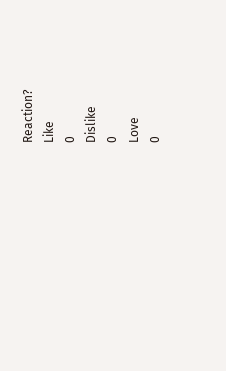Reaction?
Like
0
Dislike
0
Love
0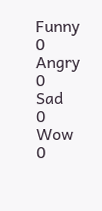Funny
0
Angry
0
Sad
0
Wow
0